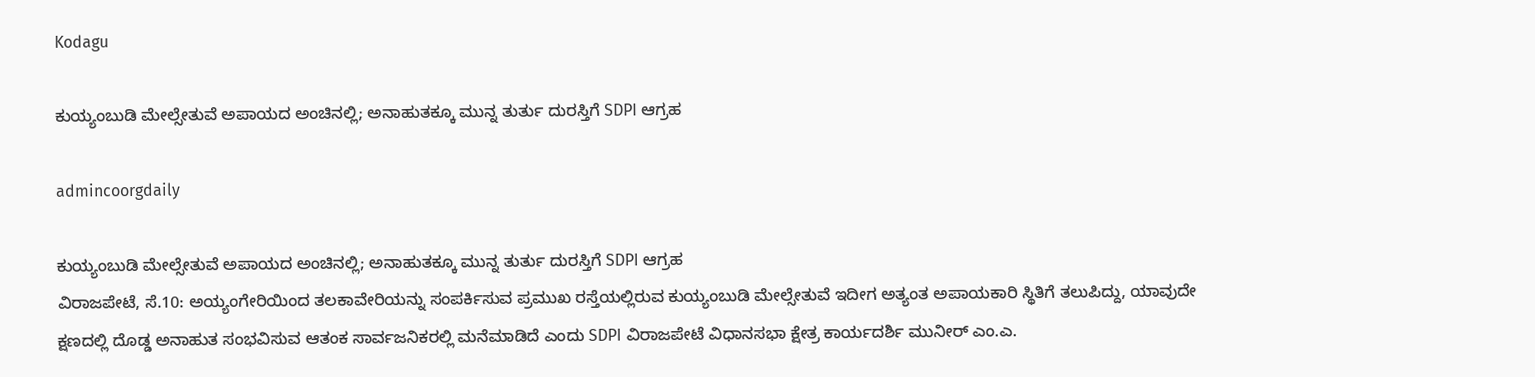Kodagu

ಕುಯ್ಯಂಬುಡಿ ಮೇಲ್ಸೇತುವೆ ಅಪಾಯದ ಅಂಚಿನಲ್ಲಿ; ಅನಾಹುತಕ್ಕೂ ಮುನ್ನ ತುರ್ತು ದುರಸ್ತಿಗೆ SDPI ಆಗ್ರಹ

admincoorgdaily

ಕುಯ್ಯಂಬುಡಿ ಮೇಲ್ಸೇತುವೆ ಅಪಾಯದ ಅಂಚಿನಲ್ಲಿ; ಅನಾಹುತಕ್ಕೂ ಮುನ್ನ ತುರ್ತು ದುರಸ್ತಿಗೆ SDPI ಆಗ್ರಹ
ವಿರಾಜಪೇಟೆ, ಸೆ.10: ಅಯ್ಯಂಗೇರಿಯಿಂದ ತಲಕಾವೇರಿಯನ್ನು ಸಂಪರ್ಕಿಸುವ ಪ್ರಮುಖ ರಸ್ತೆಯಲ್ಲಿರುವ ಕುಯ್ಯಂಬುಡಿ ಮೇಲ್ಸೇತುವೆ ಇದೀಗ ಅತ್ಯಂತ ಅಪಾಯಕಾರಿ ಸ್ಥಿತಿಗೆ ತಲುಪಿದ್ದು, ಯಾವುದೇ ಕ್ಷಣದಲ್ಲಿ ದೊಡ್ಡ ಅನಾಹುತ ಸಂಭವಿಸುವ ಆತಂಕ ಸಾರ್ವಜನಿಕರಲ್ಲಿ ಮನೆಮಾಡಿದೆ ಎಂದು SDPI ವಿರಾಜಪೇಟೆ ವಿಧಾನಸಭಾ ಕ್ಷೇತ್ರ ಕಾರ್ಯದರ್ಶಿ ಮುನೀರ್ ಎಂ.ಎ.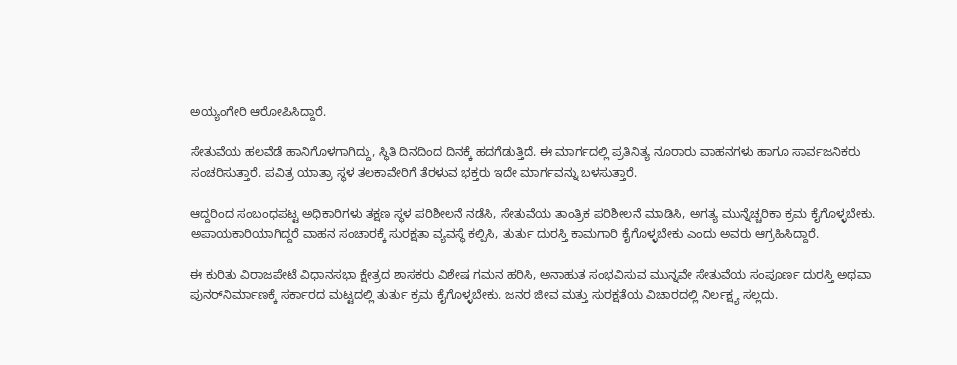ಅಯ್ಯಂಗೇರಿ ಆರೋಪಿಸಿದ್ದಾರೆ.

ಸೇತುವೆಯ ಹಲವೆಡೆ ಹಾನಿಗೊಳಗಾಗಿದ್ದು, ಸ್ಥಿತಿ ದಿನದಿಂದ ದಿನಕ್ಕೆ ಹದಗೆಡುತ್ತಿದೆ. ಈ ಮಾರ್ಗದಲ್ಲಿ ಪ್ರತಿನಿತ್ಯ ನೂರಾರು ವಾಹನಗಳು ಹಾಗೂ ಸಾರ್ವಜನಿಕರು ಸಂಚರಿಸುತ್ತಾರೆ. ಪವಿತ್ರ ಯಾತ್ರಾ ಸ್ಥಳ ತಲಕಾವೇರಿಗೆ ತೆರಳುವ ಭಕ್ತರು ಇದೇ ಮಾರ್ಗವನ್ನು ಬಳಸುತ್ತಾರೆ.

ಆದ್ದರಿಂದ ಸಂಬಂಧಪಟ್ಟ ಅಧಿಕಾರಿಗಳು ತಕ್ಷಣ ಸ್ಥಳ ಪರಿಶೀಲನೆ ನಡೆಸಿ, ಸೇತುವೆಯ ತಾಂತ್ರಿಕ ಪರಿಶೀಲನೆ ಮಾಡಿಸಿ, ಅಗತ್ಯ ಮುನ್ನೆಚ್ಚರಿಕಾ ಕ್ರಮ ಕೈಗೊಳ್ಳಬೇಕು. ಅಪಾಯಕಾರಿಯಾಗಿದ್ದರೆ ವಾಹನ ಸಂಚಾರಕ್ಕೆ ಸುರಕ್ಷತಾ ವ್ಯವಸ್ಥೆ ಕಲ್ಪಿಸಿ, ತುರ್ತು ದುರಸ್ತಿ ಕಾಮಗಾರಿ ಕೈಗೊಳ್ಳಬೇಕು ಎಂದು ಅವರು ಆಗ್ರಹಿಸಿದ್ದಾರೆ.

ಈ ಕುರಿತು ವಿರಾಜಪೇಟೆ ವಿಧಾನಸಭಾ ಕ್ಷೇತ್ರದ ಶಾಸಕರು ವಿಶೇಷ ಗಮನ ಹರಿಸಿ, ಅನಾಹುತ ಸಂಭವಿಸುವ ಮುನ್ನವೇ ಸೇತುವೆಯ ಸಂಪೂರ್ಣ ದುರಸ್ತಿ ಅಥವಾ ಪುನರ್‌ನಿರ್ಮಾಣಕ್ಕೆ ಸರ್ಕಾರದ ಮಟ್ಟದಲ್ಲಿ ತುರ್ತು ಕ್ರಮ ಕೈಗೊಳ್ಳಬೇಕು. ಜನರ ಜೀವ ಮತ್ತು ಸುರಕ್ಷತೆಯ ವಿಚಾರದಲ್ಲಿ ನಿರ್ಲಕ್ಷ್ಯ ಸಲ್ಲದು.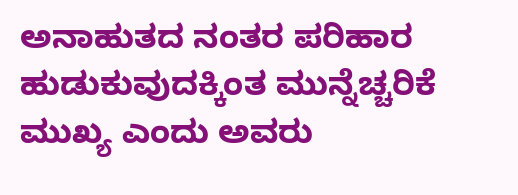ಅನಾಹುತದ ನಂತರ ಪರಿಹಾರ ಹುಡುಕುವುದಕ್ಕಿಂತ ಮುನ್ನೆಚ್ಚರಿಕೆ ಮುಖ್ಯ ಎಂದು ಅವರು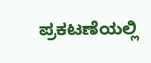ಪ್ರಕಟಣೆಯಲ್ಲಿ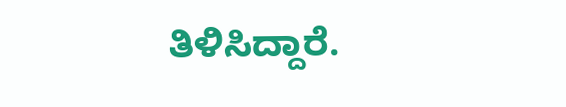ತಿಳಿಸಿದ್ದಾರೆ.